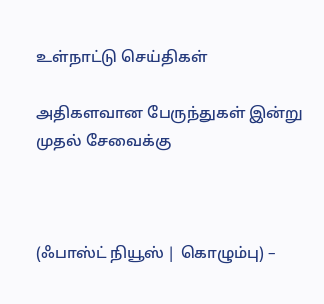உள்நாட்டு செய்திகள்

அதிகளவான பேருந்துகள் இன்று முதல் சேவைக்கு



(ஃபாஸ்ட் நியூஸ் | கொழும்பு) –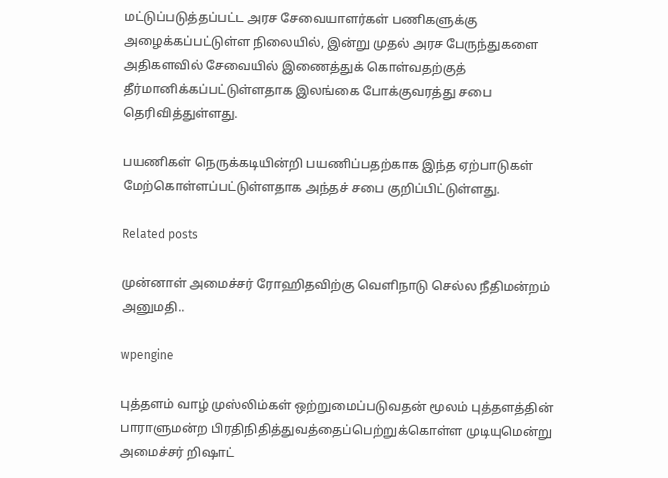மட்டுப்படுத்தப்பட்ட அரச சேவையாளர்கள் பணிகளுக்கு அழைக்கப்பட்டுள்ள நிலையில், இன்று முதல் அரச பேருந்துகளை அதிகளவில் சேவையில் இணைத்துக் கொள்வதற்குத் தீர்மானிக்கப்பட்டுள்ளதாக இலங்கை போக்குவரத்து சபை தெரிவித்துள்ளது.

பயணிகள் நெருக்கடியின்றி பயணிப்பதற்காக இந்த ஏற்பாடுகள் மேற்கொள்ளப்பட்டுள்ளதாக அந்தச் சபை குறிப்பிட்டுள்ளது.

Related posts

முன்னாள் அமைச்சர் ரோஹிதவிற்கு வெளிநாடு செல்ல நீதிமன்றம் அனுமதி..

wpengine

புத்தளம் வாழ் முஸ்லிம்கள் ஒற்றுமைப்படுவதன் மூலம் புத்தளத்தின் பாராளுமன்ற பிரதிநிதித்துவத்தைப்பெற்றுக்கொள்ள முடியுமென்று அமைச்சர் றிஷாட்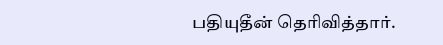பதியுதீன் தெரிவித்தார்.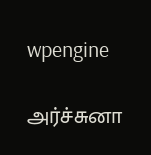wpengine

அர்ச்சுனா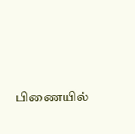பிணையில்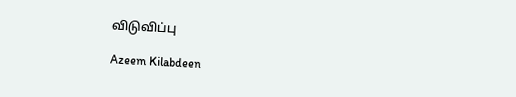விடுவிப்பு

Azeem Kilabdeen